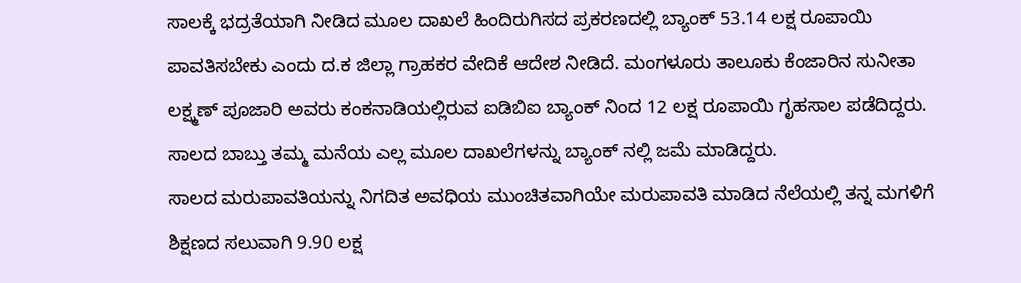ಸಾಲಕ್ಕೆ ಭದ್ರತೆಯಾಗಿ ನೀಡಿದ ಮೂಲ ದಾಖಲೆ ಹಿಂದಿರುಗಿಸದ ಪ್ರಕರಣದಲ್ಲಿ ಬ್ಯಾಂಕ್ 53.14 ಲಕ್ಷ ರೂಪಾಯಿ ಪಾವತಿಸಬೇಕು ಎಂದು ದ.ಕ ಜಿಲ್ಲಾ ಗ್ರಾಹಕರ ವೇದಿಕೆ ಆದೇಶ ನೀಡಿದೆ. ಮಂಗಳೂರು ತಾಲೂಕು ಕೆಂಜಾರಿನ ಸುನೀತಾ ಲಕ್ಷ್ಮಣ್ ಪೂಜಾರಿ ಅವರು ಕಂಕನಾಡಿಯಲ್ಲಿರುವ ಐಡಿಬಿಐ ಬ್ಯಾಂಕ್ ನಿಂದ 12 ಲಕ್ಷ ರೂಪಾಯಿ ಗೃಹಸಾಲ ಪಡೆದಿದ್ದರು. ಸಾಲದ ಬಾಬ್ತು ತಮ್ಮ ಮನೆಯ ಎಲ್ಲ ಮೂಲ ದಾಖಲೆಗಳನ್ನು ಬ್ಯಾಂಕ್ ನಲ್ಲಿ ಜಮೆ ಮಾಡಿದ್ದರು.
ಸಾಲದ ಮರುಪಾವತಿಯನ್ನು ನಿಗದಿತ ಅವಧಿಯ ಮುಂಚಿತವಾಗಿಯೇ ಮರುಪಾವತಿ ಮಾಡಿದ ನೆಲೆಯಲ್ಲಿ ತನ್ನ ಮಗಳಿಗೆ ಶಿಕ್ಷಣದ ಸಲುವಾಗಿ 9.90 ಲಕ್ಷ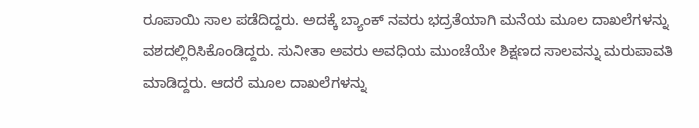ರೂಪಾಯಿ ಸಾಲ ಪಡೆದಿದ್ದರು. ಅದಕ್ಕೆ ಬ್ಯಾಂಕ್ ನವರು ಭದ್ರತೆಯಾಗಿ ಮನೆಯ ಮೂಲ ದಾಖಲೆಗಳನ್ನು ವಶದಲ್ಲಿರಿಸಿಕೊಂಡಿದ್ದರು. ಸುನೀತಾ ಅವರು ಅವಧಿಯ ಮುಂಚೆಯೇ ಶಿಕ್ಷಣದ ಸಾಲವನ್ನು ಮರುಪಾವತಿ ಮಾಡಿದ್ದರು. ಆದರೆ ಮೂಲ ದಾಖಲೆಗಳನ್ನು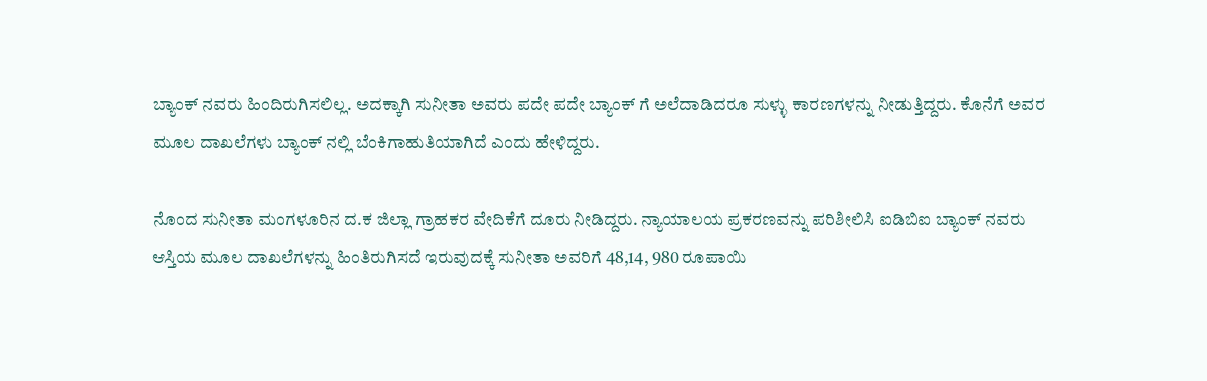ಬ್ಯಾಂಕ್ ನವರು ಹಿಂದಿರುಗಿಸಲಿಲ್ಲ. ಅದಕ್ಕಾಗಿ ಸುನೀತಾ ಅವರು ಪದೇ ಪದೇ ಬ್ಯಾಂಕ್ ಗೆ ಅಲೆದಾಡಿದರೂ ಸುಳ್ಳು ಕಾರಣಗಳನ್ನು ನೀಡುತ್ತಿದ್ದರು. ಕೊನೆಗೆ ಅವರ ಮೂಲ ದಾಖಲೆಗಳು ಬ್ಯಾಂಕ್ ನಲ್ಲಿ ಬೆಂಕಿಗಾಹುತಿಯಾಗಿದೆ ಎಂದು ಹೇಳಿದ್ದರು.

ನೊಂದ ಸುನೀತಾ ಮಂಗಳೂರಿನ ದ.ಕ ಜಿಲ್ಲಾ ಗ್ರಾಹಕರ ವೇದಿಕೆಗೆ ದೂರು ನೀಡಿದ್ದರು. ನ್ಯಾಯಾಲಯ ಪ್ರಕರಣವನ್ನು ಪರಿಶೀಲಿಸಿ ಐಡಿಬಿಐ ಬ್ಯಾಂಕ್ ನವರು ಆಸ್ತಿಯ ಮೂಲ ದಾಖಲೆಗಳನ್ನು ಹಿಂತಿರುಗಿಸದೆ ಇರುವುದಕ್ಕೆ ಸುನೀತಾ ಅವರಿಗೆ 48,14, 980 ರೂಪಾಯಿ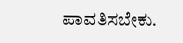ಪಾವತಿಸಬೇಕು.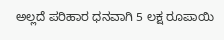ಅಲ್ಲದೆ ಪರಿಹಾರ ಧನವಾಗಿ 5 ಲಕ್ಷ ರೂಪಾಯಿ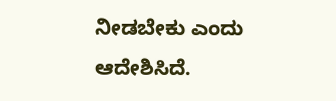ನೀಡಬೇಕು ಎಂದು ಆದೇಶಿಸಿದೆ.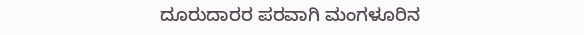ದೂರುದಾರರ ಪರವಾಗಿ ಮಂಗಳೂರಿನ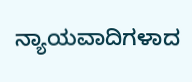ನ್ಯಾಯವಾದಿಗಳಾದ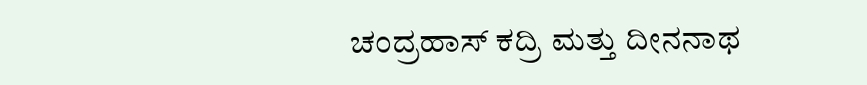ಚಂದ್ರಹಾಸ್ ಕದ್ರಿ ಮತ್ತು ದೀನನಾಥ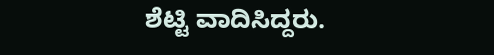ಶೆಟ್ಟಿ ವಾದಿಸಿದ್ದರು.